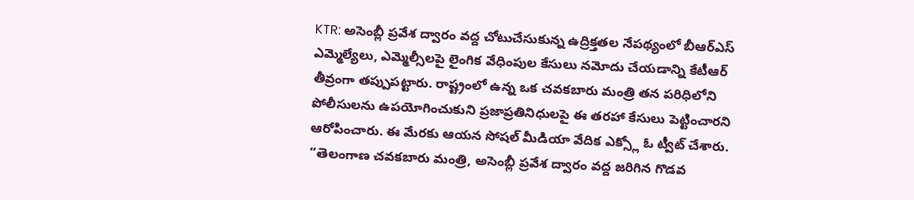KTR: అసెంబ్లీ ప్రవేశ ద్వారం వద్ద చోటుచేసుకున్న ఉద్రిక్తతల నేపథ్యంలో బీఆర్ఎస్ ఎమ్మెల్యేలు, ఎమ్మెల్సీలపై లైంగిక వేధింపుల కేసులు నమోదు చేయడాన్ని కేటీఆర్ తీవ్రంగా తప్పుపట్టారు. రాష్ట్రంలో ఉన్న ఒక చవకబారు మంత్రి తన పరిధిలోని పోలీసులను ఉపయోగించుకుని ప్రజాప్రతినిధులపై ఈ తరహా కేసులు పెట్టించారని ఆరోపించారు. ఈ మేరకు ఆయన సోషల్ మీడియా వేదిక ఎక్స్లో ఓ ట్వీట్ చేశారు. “తెలంగాణ చవకబారు మంత్రి, అసెంబ్లీ ప్రవేశ ద్వారం వద్ద జరిగిన గొడవ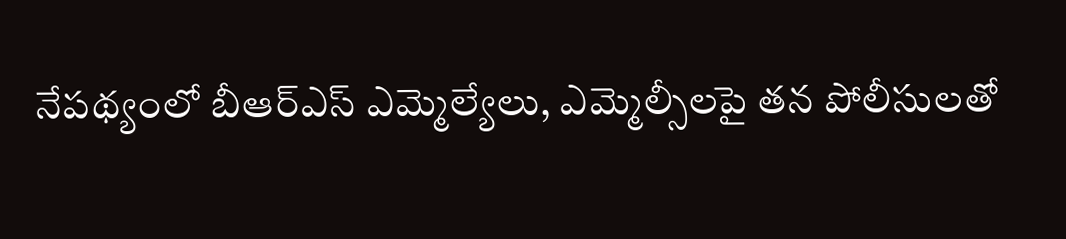నేపథ్యంలో బీఆర్ఎస్ ఎమ్మెల్యేలు, ఎమ్మెల్సీలపై తన పోలీసులతో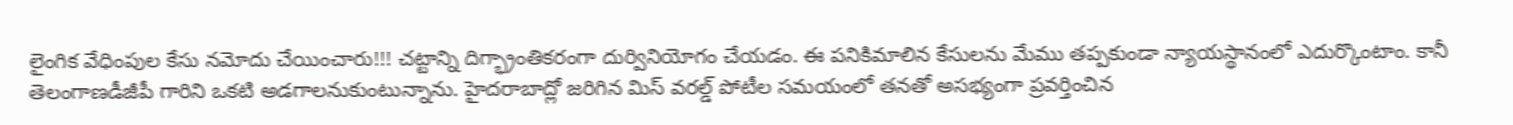లైంగిక వేధింపుల కేసు నమోదు చేయించారు!!! చట్టాన్ని దిగ్భ్రాంతికరంగా దుర్వినియోగం చేయడం. ఈ పనికిమాలిన కేసులను మేము తప్పకుండా న్యాయస్థానంలో ఎదుర్కొంటాం. కానీ తెలంగాణడీజీపీ గారిని ఒకటి అడగాలనుకుంటున్నాను. హైదరాబాద్లో జరిగిన మిస్ వరల్డ్ పోటీల సమయంలో తనతో అసభ్యంగా ప్రవర్తించిన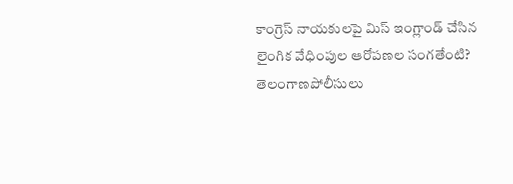కాంగ్రెస్ నాయకులపై మిస్ ఇంగ్లాండ్ చేసిన లైంగిక వేధింపుల ఆరోపణల సంగతేంటి? తెలంగాణపోలీసులు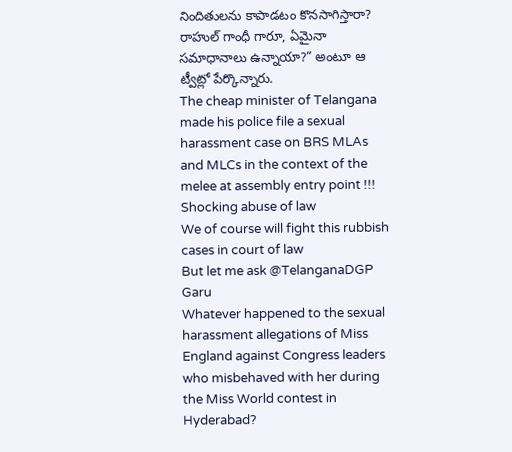నిందితులను కాపాడటం కొనసాగిస్తారా? రాహుల్ గాంధీ గారూ, ఏమైనా సమాధానాలు ఉన్నాయా?” అంటూ ఆ ట్వీట్లో పేర్కొన్నారు.
The cheap minister of Telangana made his police file a sexual harassment case on BRS MLAs and MLCs in the context of the melee at assembly entry point !!! Shocking abuse of law
We of course will fight this rubbish cases in court of law
But let me ask @TelanganaDGP Garu
Whatever happened to the sexual harassment allegations of Miss England against Congress leaders who misbehaved with her during the Miss World contest in Hyderabad?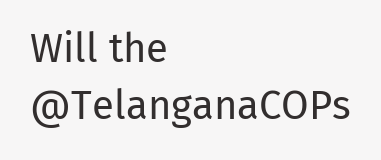Will the @TelanganaCOPs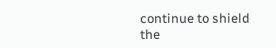continue to shield the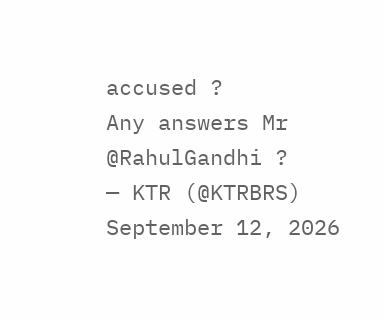accused ?
Any answers Mr @RahulGandhi ?
— KTR (@KTRBRS) September 12, 2026